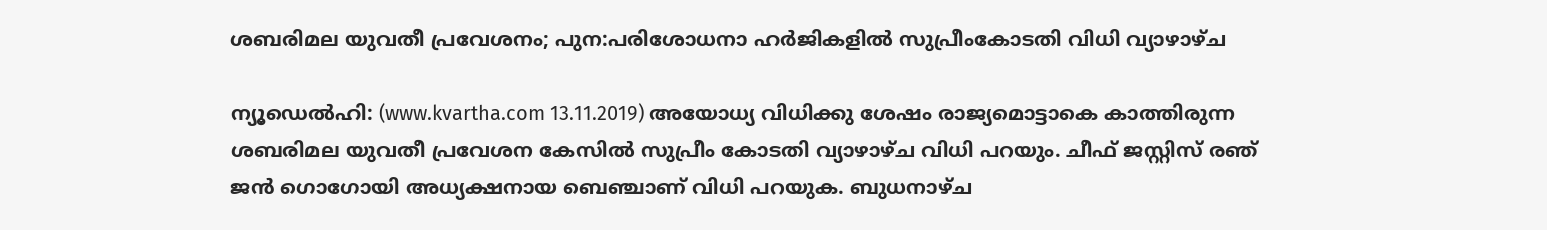ശബരിമല യുവതീ പ്രവേശനം; പുന:പരിശോധനാ ഹര്‍ജികളില്‍ സുപ്രീംകോടതി വിധി വ്യാഴാഴ്ച

ന്യൂഡെല്‍ഹി: (www.kvartha.com 13.11.2019) അയോധ്യ വിധിക്കു ശേഷം രാജ്യമൊട്ടാകെ കാത്തിരുന്ന ശബരിമല യുവതീ പ്രവേശന കേസില്‍ സുപ്രീം കോടതി വ്യാഴാഴ്ച വിധി പറയും. ചീഫ് ജസ്റ്റിസ് രഞ് ജന്‍ ഗൊഗോയി അധ്യക്ഷനായ ബെഞ്ചാണ് വിധി പറയുക. ബുധനാഴ്ച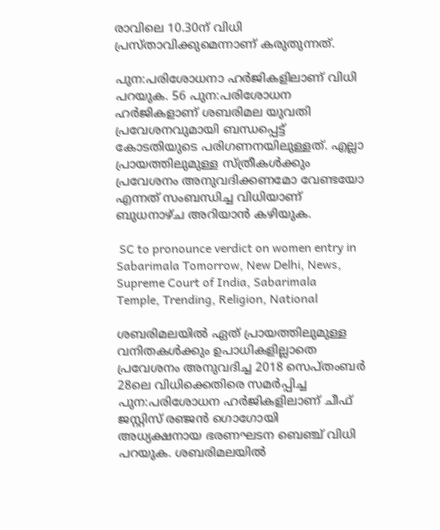രാവിലെ 10.30ന് വിധി പ്രസ്താവിക്കുമെന്നാണ് കരുതുന്നത്.

പുന:പരിശോധനാ ഹര്‍ജികളിലാണ് വിധി പറയുക. 56 പുന:പരിശോധന ഹര്‍ജികളാണ് ശബരിമല യുവതി പ്രവേശനവുമായി ബന്ധപ്പെട്ട് കോടതിയുടെ പരിഗണനയിലുള്ളത്. എല്ലാ പ്രായത്തിലുമുള്ള സ്ത്രീകള്‍ക്കും പ്രവേശനം അനുവദിക്കണമോ വേണ്ടയോ എന്നത് സംബന്ധിച്ച വിധിയാണ് ബുധനാഴ്ച അറിയാന്‍ കഴിയുക.

 SC to pronounce verdict on women entry in Sabarimala Tomorrow, New Delhi, News, Supreme Court of India, Sabarimala Temple, Trending, Religion, National

ശബരിമലയില്‍ ഏത് പ്രായത്തിലുമുള്ള വനിതകള്‍ക്കും ഉപാധികളില്ലാതെ പ്രവേശനം അനുവദിച്ച 2018 സെപ്തംബര്‍ 28ലെ വിധിക്കെതിരെ സമര്‍പ്പിച്ച പുന:പരിശോധന ഹര്‍ജികളിലാണ് ചീഫ് ജസ്റ്റിസ് രഞ്ജന്‍ ഗൊഗോയി അധ്യക്ഷനായ ഭരണഘടന ബെഞ്ച് വിധി പറയുക. ശബരിമലയില്‍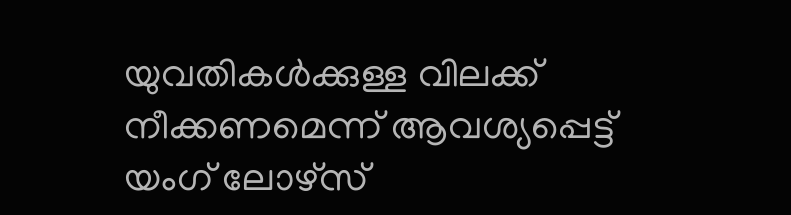യുവതികള്‍ക്കുള്ള വിലക്ക് നീക്കണമെന്ന് ആവശ്യപ്പെട്ട് യംഗ് ലോഴ്‌സ്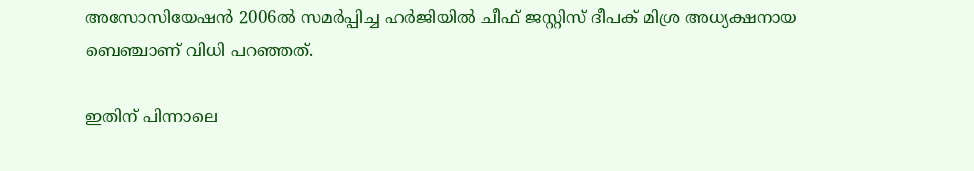അസോസിയേഷന്‍ 2006ല്‍ സമര്‍പ്പിച്ച ഹര്‍ജിയില്‍ ചീഫ് ജസ്റ്റിസ് ദീപക് മിശ്ര അധ്യക്ഷനായ ബെഞ്ചാണ് വിധി പറഞ്ഞത്.

ഇതിന് പിന്നാലെ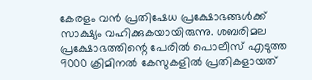കേരളം വന്‍ പ്രതിഷേധ പ്രക്ഷോഭങ്ങള്‍ക്ക് സാക്ഷ്യം വഹിക്കുകയായിരുന്നു. ശബരിമല പ്രക്ഷോഭത്തിന്റെ പേരില്‍ പൊലീസ് എടുത്ത 9000 ക്രിമിനല്‍ കേസുകളില്‍ പ്രതികളായത്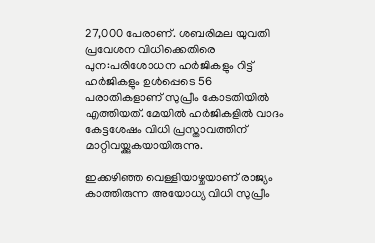27,000 പേരാണ്. ശബരിമല യുവതി പ്രവേശന വിധിക്കെതിരെ പുന:പരിശോധന ഹര്‍ജികളും റിട്ട് ഹര്‍ജികളും ഉള്‍പ്പെടെ 56 പരാതികളാണ് സുപ്രീം കോടതിയില്‍ എത്തിയത്. മേയില്‍ ഹര്‍ജികളില്‍ വാദം കേട്ടശേഷം വിധി പ്രസ്താവത്തിന് മാറ്റിവയ്ക്കുകയായിരുന്നു.

ഇക്കഴിഞ്ഞ വെള്ളിയാഴ്ചയാണ് രാജ്യം കാത്തിരുന്ന അയോധ്യ വിധി സുപ്രീം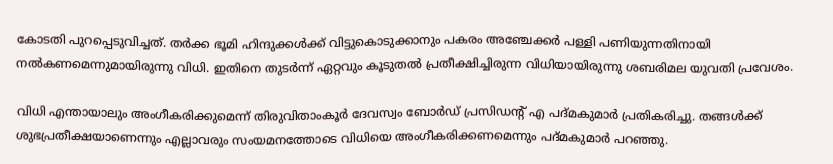കോടതി പുറപ്പെടുവിച്ചത്. തര്‍ക്ക ഭൂമി ഹിന്ദുക്കള്‍ക്ക് വിട്ടുകൊടുക്കാനും പകരം അഞ്ചേക്കര്‍ പള്ളി പണിയുന്നതിനായി നല്‍കണമെന്നുമായിരുന്നു വിധി. ഇതിനെ തുടര്‍ന്ന് ഏറ്റവും കൂടുതല്‍ പ്രതീക്ഷിച്ചിരുന്ന വിധിയായിരുന്നു ശബരിമല യുവതി പ്രവേശം.

വിധി എന്തായാലും അംഗീകരിക്കുമെന്ന് തിരുവിതാംകൂര്‍ ദേവസ്വം ബോര്‍ഡ് പ്രസിഡന്റ് എ പദ്മകുമാര്‍ പ്രതികരിച്ചു. തങ്ങള്‍ക്ക് ശുഭപ്രതീക്ഷയാണെന്നും എല്ലാവരും സംയമനത്തോടെ വിധിയെ അംഗീകരിക്കണമെന്നും പദ്മകുമാര്‍ പറഞ്ഞു.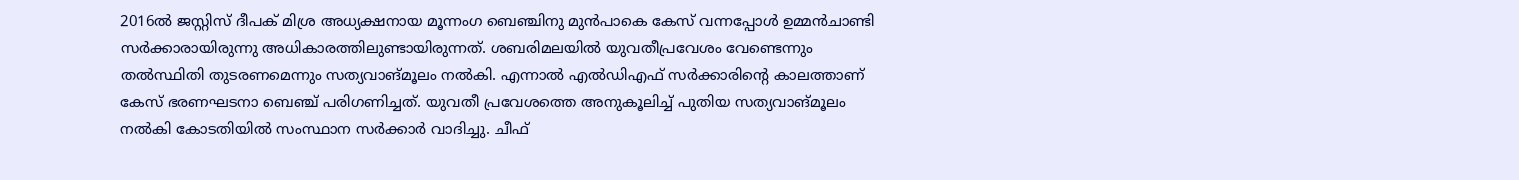2016ല്‍ ജസ്റ്റിസ് ദീപക് മിശ്ര അധ്യക്ഷനായ മൂന്നംഗ ബെഞ്ചിനു മുന്‍പാകെ കേസ് വന്നപ്പോള്‍ ഉമ്മന്‍ചാണ്ടി സര്‍ക്കാരായിരുന്നു അധികാരത്തിലുണ്ടായിരുന്നത്. ശബരിമലയില്‍ യുവതീപ്രവേശം വേണ്ടെന്നും തല്‍സ്ഥിതി തുടരണമെന്നും സത്യവാങ്മൂലം നല്‍കി. എന്നാല്‍ എല്‍ഡിഎഫ് സര്‍ക്കാരിന്റെ കാലത്താണ് കേസ് ഭരണഘടനാ ബെഞ്ച് പരിഗണിച്ചത്. യുവതീ പ്രവേശത്തെ അനുകൂലിച്ച് പുതിയ സത്യവാങ്മൂലം നല്‍കി കോടതിയില്‍ സംസ്ഥാന സര്‍ക്കാര്‍ വാദിച്ചു. ചീഫ്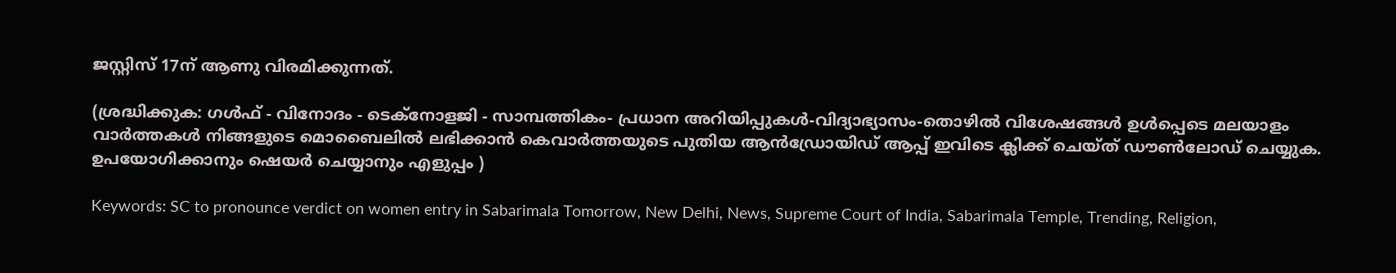ജസ്റ്റിസ് 17ന് ആണു വിരമിക്കുന്നത്.

(ശ്രദ്ധിക്കുക: ഗൾഫ് - വിനോദം - ടെക്നോളജി - സാമ്പത്തികം- പ്രധാന അറിയിപ്പുകൾ-വിദ്യാഭ്യാസം-തൊഴിൽ വിശേഷങ്ങൾ ഉൾപ്പെടെ മലയാളം വാർത്തകൾ നിങ്ങളുടെ മൊബൈലിൽ ലഭിക്കാൻ കെവാർത്തയുടെ പുതിയ ആൻഡ്രോയിഡ് ആപ്പ് ഇവിടെ ക്ലിക്ക് ചെയ്ത് ഡൗൺലോഡ് ചെയ്യുക. ഉപയോഗിക്കാനും ഷെയർ ചെയ്യാനും എളുപ്പം )

Keywords: SC to pronounce verdict on women entry in Sabarimala Tomorrow, New Delhi, News, Supreme Court of India, Sabarimala Temple, Trending, Religion,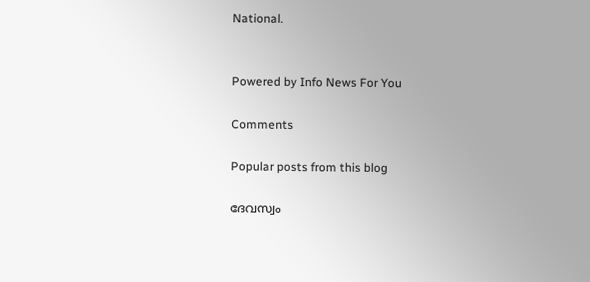National.


Powered by Info News For You

Comments

Popular posts from this blog

ദേവസ്വം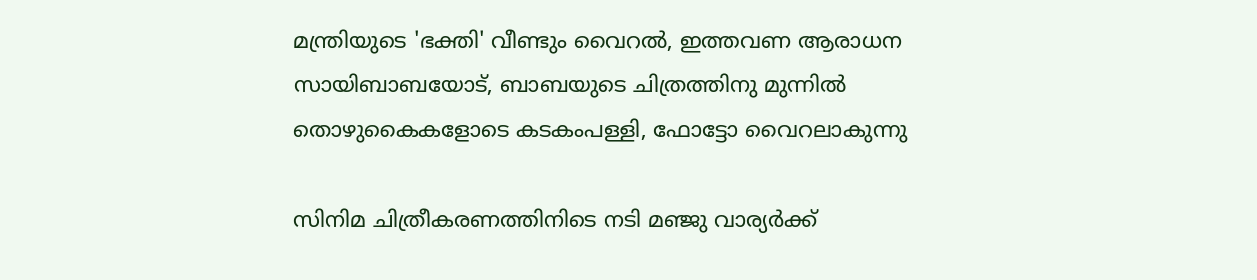മന്ത്രിയുടെ 'ഭക്തി' വീണ്ടും വൈറല്‍, ഇത്തവണ ആരാധന സായിബാബയോട്, ബാബയുടെ ചിത്രത്തിനു മുന്നില്‍ തൊഴുകൈകളോടെ കടകംപള്ളി, ഫോട്ടോ വൈറലാകുന്നു

സിനിമ ചിത്രീകരണത്തിനിടെ നടി മഞ്ജു വാര്യര്‍ക്ക്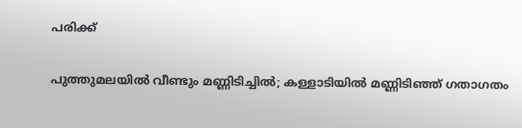പരിക്ക്

പുത്തുമലയില്‍ വീണ്ടും മണ്ണിടിച്ചില്‍; കള്ളാടിയില്‍ മണ്ണിടിഞ്ഞ് ഗതാഗതം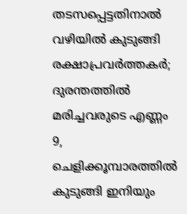തടസപ്പെട്ടതിനാല്‍ വഴിയില്‍ കുടുങ്ങി രക്ഷാപ്രവര്‍ത്തകര്‍; ദുരന്തത്തില്‍ മരിച്ചവരുടെ എണ്ണം 9, ചെളിക്കൂമ്പാരത്തില്‍ കുടുങ്ങി ഇനിയും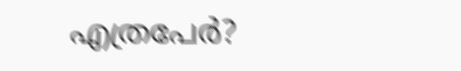എത്രപേര്‍?